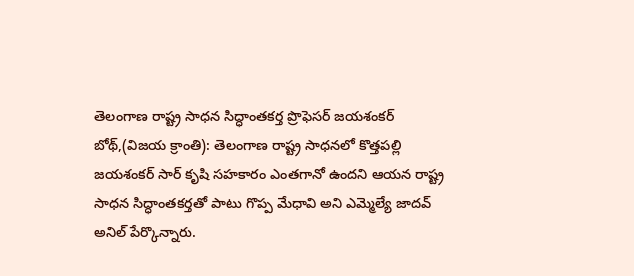తెలంగాణ రాష్ట్ర సాధన సిద్ధాంతకర్త ప్రొఫెసర్ జయశంకర్
బోథ్,(విజయ క్రాంతి): తెలంగాణ రాష్ట్ర సాధనలో కొత్తపల్లి జయశంకర్ సార్ కృషి సహకారం ఎంతగానో ఉందని ఆయన రాష్ట్ర సాధన సిద్ధాంతకర్తతో పాటు గొప్ప మేధావి అని ఎమ్మెల్యే జాదవ్ అనిల్ పేర్కొన్నారు.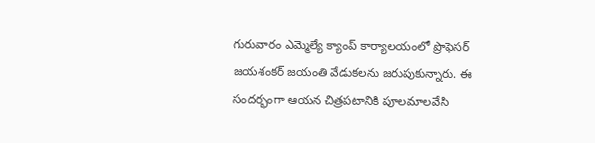గురువారం ఎమ్మెల్యే క్యాంప్ కార్యాలయంలో ప్రొఫెసర్ జయశంకర్ జయంతి వేడుకలను జరుపుకున్నారు. ఈ సందర్భంగా ఆయన చిత్రపటానికి పూలమాలవేసి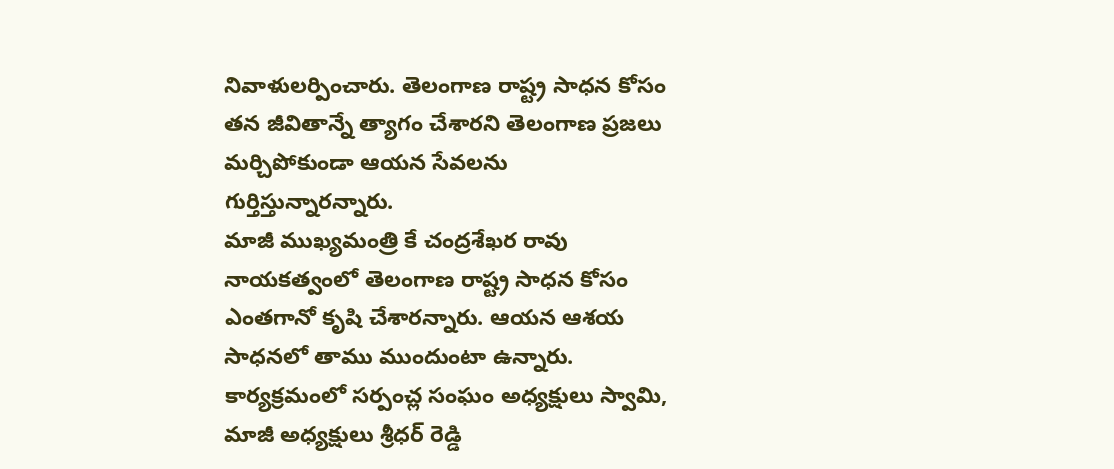నివాళులర్పించారు. తెలంగాణ రాష్ట్ర సాధన కోసం తన జీవితాన్నే త్యాగం చేశారని తెలంగాణ ప్రజలు మర్చిపోకుండా ఆయన సేవలను గుర్తిస్తున్నారన్నారు.
మాజీ ముఖ్యమంత్రి కే చంద్రశేఖర రావు నాయకత్వంలో తెలంగాణ రాష్ట్ర సాధన కోసం ఎంతగానో కృషి చేశారన్నారు. ఆయన ఆశయ సాధనలో తాము ముందుంటా ఉన్నారు. కార్యక్రమంలో సర్పంచ్ల సంఘం అధ్యక్షులు స్వామి, మాజీ అధ్యక్షులు శ్రీధర్ రెడ్డి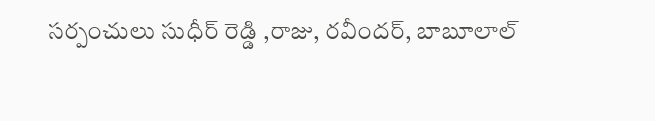సర్పంచులు సుధీర్ రెడ్డి ,రాజు, రవీందర్, బాబూలాల్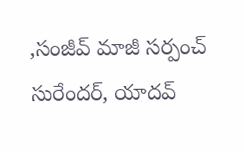,సంజీవ్ మాజీ సర్పంచ్ సురేందర్, యాదవ్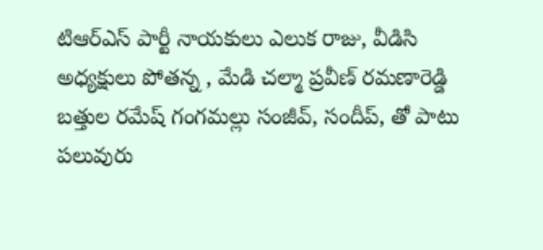టిఆర్ఎస్ పార్టీ నాయకులు ఎలుక రాజు, వీడిసి అధ్యక్షులు పోతన్న , మేడి చల్మా ప్రవీణ్ రమణారెడ్డి బత్తుల రమేష్ గంగమల్లు సంజీవ్, సందీప్, తో పాటు పలువురు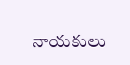నాయకులు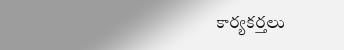కార్యకర్తలు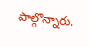పాల్గొన్నారు.